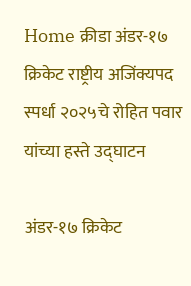Home क्रीडा अंडर-१७ क्रिकेट राष्ट्रीय अजिंक्यपद स्पर्धा २०२५चे रोहित पवार यांच्या हस्ते उद्घाटन

अंडर-१७ क्रिकेट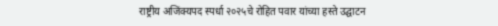राष्ट्रीय अजिंक्यपद स्पर्धा २०२५चे रोहित पवार यांच्या हस्ते उद्घाटन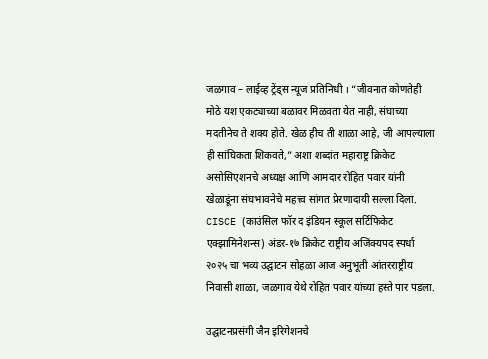जळगाव – लाईव्ह ट्रेंड्स न्यूज प्रतिनिधी । “जीवनात कोणतेही मोठे यश एकट्याच्या बळावर मिळवता येत नाही, संघाच्या मदतीनेच ते शक्य होते. खेळ हीच ती शाळा आहे, जी आपल्याला ही सांघिकता शिकवते,” अशा शब्दांत महाराष्ट्र क्रिकेट असोसिएशनचे अध्यक्ष आणि आमदार रोहित पवार यांनी खेळाडूंना संघभावनेचे महत्त्व सांगत प्रेरणादायी सल्ला दिला.
CISCE (काउंसिल फॉर द इंडियन स्कूल सर्टिफिकेट एक्झामिनेशन्स) अंडर-१७ क्रिकेट राष्ट्रीय अजिंक्यपद स्पर्धा २०२५ चा भव्य उद्घाटन सोहळा आज अनुभूती आंतरराष्ट्रीय निवासी शाळा, जळगाव येथे रोहित पवार यांच्या हस्ते पार पडला.

उद्घाटनप्रसंगी जैन इरिगेशनचे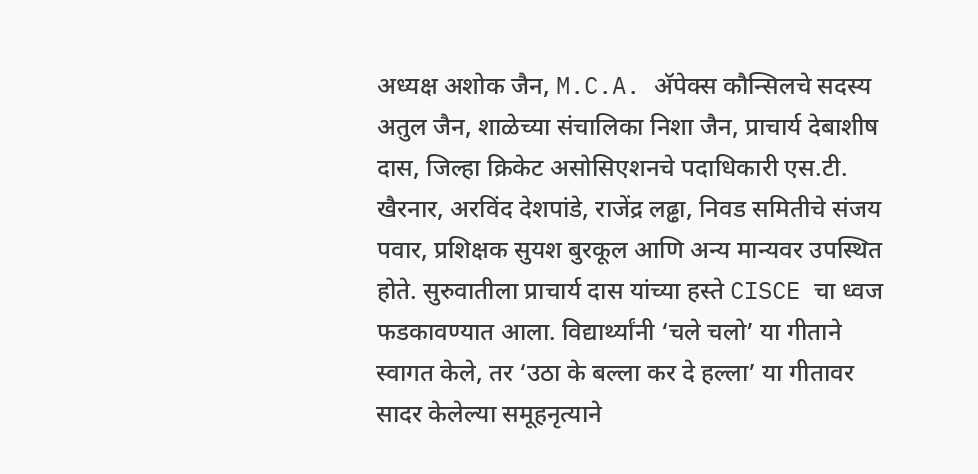अध्यक्ष अशोक जैन, M.C.A. अ‍ॅपेक्स कौन्सिलचे सदस्य अतुल जैन, शाळेच्या संचालिका निशा जैन, प्राचार्य देबाशीष दास, जिल्हा क्रिकेट असोसिएशनचे पदाधिकारी एस.टी. खैरनार, अरविंद देशपांडे, राजेंद्र लढ्ढा, निवड समितीचे संजय पवार, प्रशिक्षक सुयश बुरकूल आणि अन्य मान्यवर उपस्थित होते. सुरुवातीला प्राचार्य दास यांच्या हस्ते CISCE चा ध्वज फडकावण्यात आला. विद्यार्थ्यांनी ‘चले चलो’ या गीताने स्वागत केले, तर ‘उठा के बल्ला कर दे हल्ला’ या गीतावर सादर केलेल्या समूहनृत्याने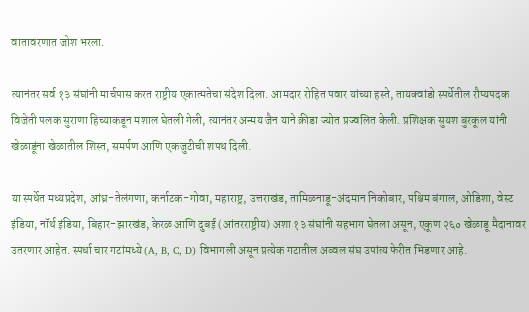वातावरणात जोश भरला.

त्यानंतर सर्व १३ संघांनी मार्चपास करत राष्ट्रीय एकात्मतेचा संदेश दिला. आमदार रोहित पवार यांच्या हस्ते, तायक्वांडो स्पर्धेतील रौप्यपदक विजेती पलक सुराणा हिच्याकडून मशाल घेतली गेली, त्यानंतर अन्मय जैन याने क्रीडा ज्योत प्रज्वलित केली. प्रशिक्षक सुयश बुरकूल यांनी खेळाडूंना खेळातील शिस्त, समर्पण आणि एकजुटीची शपथ दिली.

या स्पर्धेत मध्यप्रदेश, आंध्र-तेलंगणा, कर्नाटक-गोवा, महाराष्ट्र, उत्तराखंड, तामिळनाडू-अंदमान निकोबार, पश्चिम बंगाल, ओडिशा, वेस्ट इंडिया, नॉर्थ इंडिया, बिहार-झारखंड, केरळ आणि दुबई (आंतरराष्ट्रीय) अशा १३ संघांनी सहभाग घेतला असून, एकूण २६० खेळाडू मैदानावर उतरणार आहेत. स्पर्धा चार गटांमध्ये (A, B, C, D) विभागली असून प्रत्येक गटातील अव्वल संघ उपांत्य फेरीत भिडणार आहे.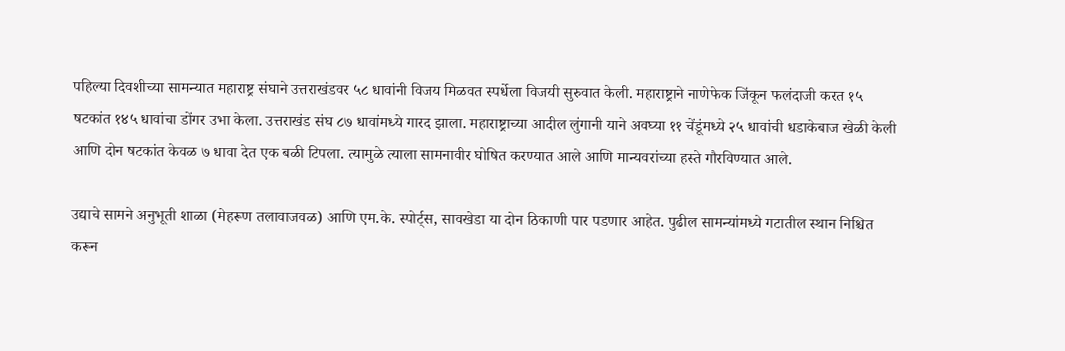पहिल्या दिवशीच्या सामन्यात महाराष्ट्र संघाने उत्तराखंडवर ५८ धावांनी विजय मिळवत स्पर्धेला विजयी सुरुवात केली. महाराष्ट्राने नाणेफेक जिंकून फलंदाजी करत १५ षटकांत १४५ धावांचा डोंगर उभा केला. उत्तराखंड संघ ८७ धावांमध्ये गारद झाला. महाराष्ट्राच्या आदील लुंगानी याने अवघ्या ११ चेंडूंमध्ये २५ धावांची धडाकेबाज खेळी केली आणि दोन षटकांत केवळ ७ धावा देत एक बळी टिपला. त्यामुळे त्याला सामनावीर घोषित करण्यात आले आणि मान्यवरांच्या हस्ते गौरविण्यात आले.

उद्याचे सामने अनुभूती शाळा (मेहरूण तलावाजवळ) आणि एम.के. स्पोर्ट्स, सावखेडा या दोन ठिकाणी पार पडणार आहेत. पुढील सामन्यांमध्ये गटातील स्थान निश्चित करून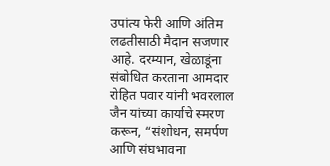उपांत्य फेरी आणि अंतिम लढतीसाठी मैदान सजणार आहे. दरम्यान, खेळाडूंना संबोधित करताना आमदार रोहित पवार यांनी भवरलाल जैन यांच्या कार्याचे स्मरण करून, “संशोधन, समर्पण आणि संघभावना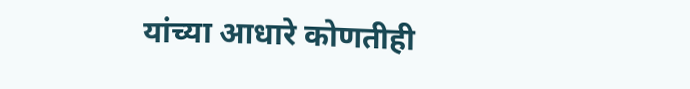यांच्या आधारे कोणतीही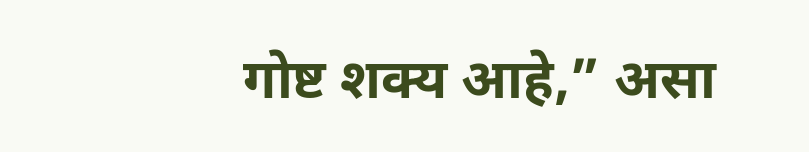गोष्ट शक्य आहे,” असा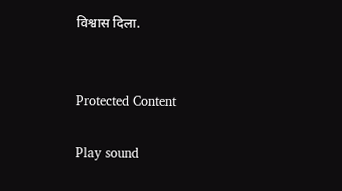विश्वास दिला.


Protected Content

Play sound